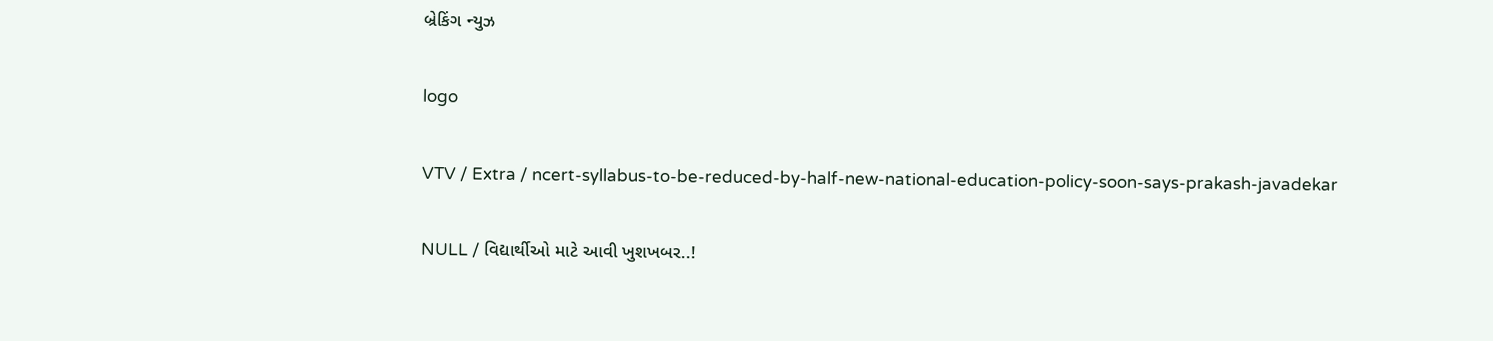બ્રેકિંગ ન્યુઝ

logo

VTV / Extra / ncert-syllabus-to-be-reduced-by-half-new-national-education-policy-soon-says-prakash-javadekar

NULL / વિદ્યાર્થીઓ માટે આવી ખુશખબર..!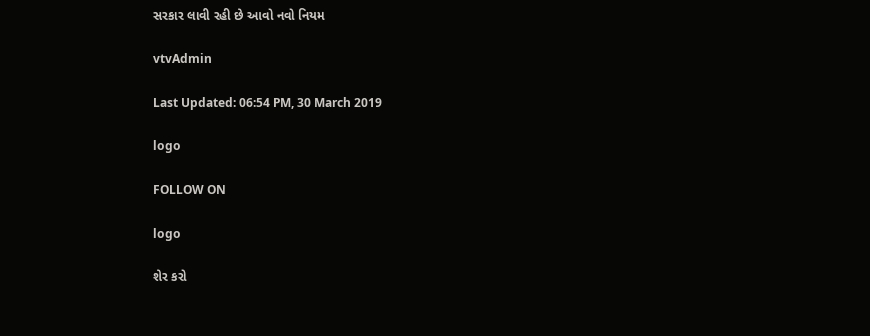સરકાર લાવી રહી છે આવો નવો નિયમ

vtvAdmin

Last Updated: 06:54 PM, 30 March 2019

logo

FOLLOW ON

logo

શેર કરો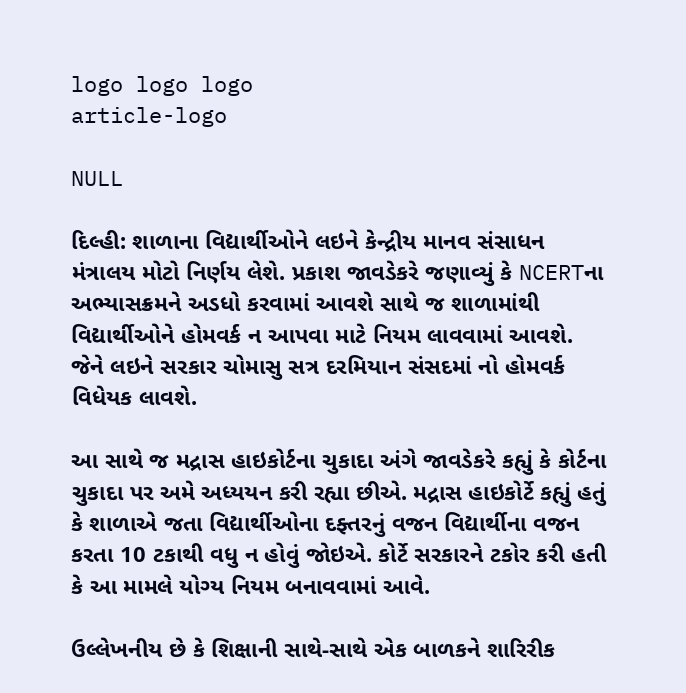logo logo logo
article-logo

NULL

દિલ્હી: શાળાના વિદ્યાર્થીઓને લઇને કેન્દ્રીય માનવ સંસાધન મંત્રાલય મોટો નિર્ણય લેશે. પ્રકાશ જાવડેકરે જણાવ્યું કે NCERTના અભ્યાસક્રમને અડધો કરવામાં આવશે સાથે જ શાળામાંથી વિદ્યાર્થીઓને હોમવર્ક ન આપવા માટે નિયમ લાવવામાં આવશે. જેને લઇને સરકાર ચોમાસુ સત્ર દરમિયાન સંસદમાં નો હોમવર્ક વિધેયક લાવશે.

આ સાથે જ મદ્રાસ હાઇકોર્ટના ચુકાદા અંગે જાવડેકરે કહ્યું કે કોર્ટના ચુકાદા પર અમે અધ્યયન કરી રહ્યા છીએ. મદ્રાસ હાઇકોર્ટે કહ્યું હતું કે શાળાએ જતા વિદ્યાર્થીઓના દફ્તરનું વજન વિદ્યાર્થીના વજન કરતા 10 ટકાથી વધુ ન હોવું જોઇએ. કોર્ટે સરકારને ટકોર કરી હતી કે આ મામલે યોગ્ય નિયમ બનાવવામાં આવે.

ઉલ્લેખનીય છે કે શિક્ષાની સાથે-સાથે એક બાળકને શારિરીક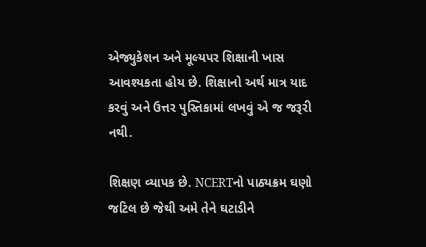એજ્યુકેશન અને મૂલ્યપર શિક્ષાની ખાસ આવશ્યકતા હોય છે. શિક્ષાનો અર્થ માત્ર યાદ કરવું અને ઉત્તર પુસ્તિકામાં લખવું એ જ જરૂરી નથી.

શિક્ષણ વ્યાપક છે. NCERTનો પાઠ્યક્રમ ઘણો જટિલ છે જેથી અમે તેને ઘટાડીને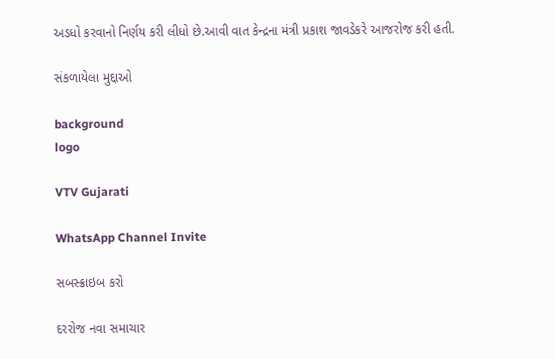અડધો કરવાનો નિર્ણય કરી લીધો છે.આવી વાત કેન્દ્રના મંત્રી પ્રકાશ જાવડેકરે આજરોજ કરી હતી.

સંકળાયેલા મુદ્દાઓ

background
logo

VTV Gujarati

WhatsApp Channel Invite

સબસ્ક્રાઇબ કરો

દરરોજ નવા સમાચાર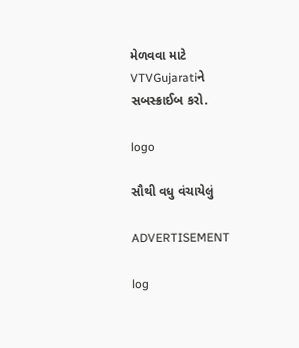મેળવવા માટે VTVGujaratiને સબસ્ક્રાઈબ કરો.

logo

સૌથી વધુ વંચાયેલું

ADVERTISEMENT

log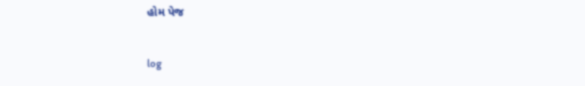હોમ પેજ

log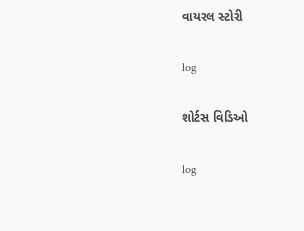વાયરલ સ્ટોરી

log

શોર્ટસ વિડિઓ

log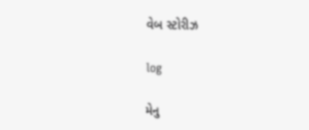વેબ સ્ટોરીઝ

log

મેનુ